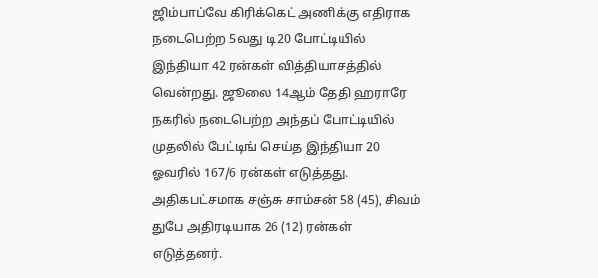ஜிம்பாப்வே கிரிக்கெட் அணிக்கு எதிராக நடைபெற்ற 5வது டி20 போட்டியில் இந்தியா 42 ரன்கள் வித்தியாசத்தில் வென்றது. ஜூலை 14ஆம் தேதி ஹராரே நகரில் நடைபெற்ற அந்தப் போட்டியில் முதலில் பேட்டிங் செய்த இந்தியா 20 ஓவரில் 167/6 ரன்கள் எடுத்தது. அதிகபட்சமாக சஞ்சு சாம்சன் 58 (45), சிவம் துபே அதிரடியாக 26 (12) ரன்கள் எடுத்தனர்.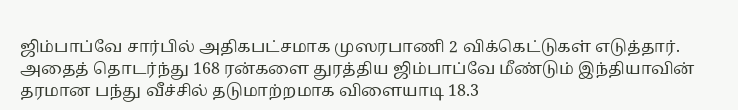ஜிம்பாப்வே சார்பில் அதிகபட்சமாக முஸரபாணி 2 விக்கெட்டுகள் எடுத்தார். அதைத் தொடர்ந்து 168 ரன்களை துரத்திய ஜிம்பாப்வே மீண்டும் இந்தியாவின் தரமான பந்து வீச்சில் தடுமாற்றமாக விளையாடி 18.3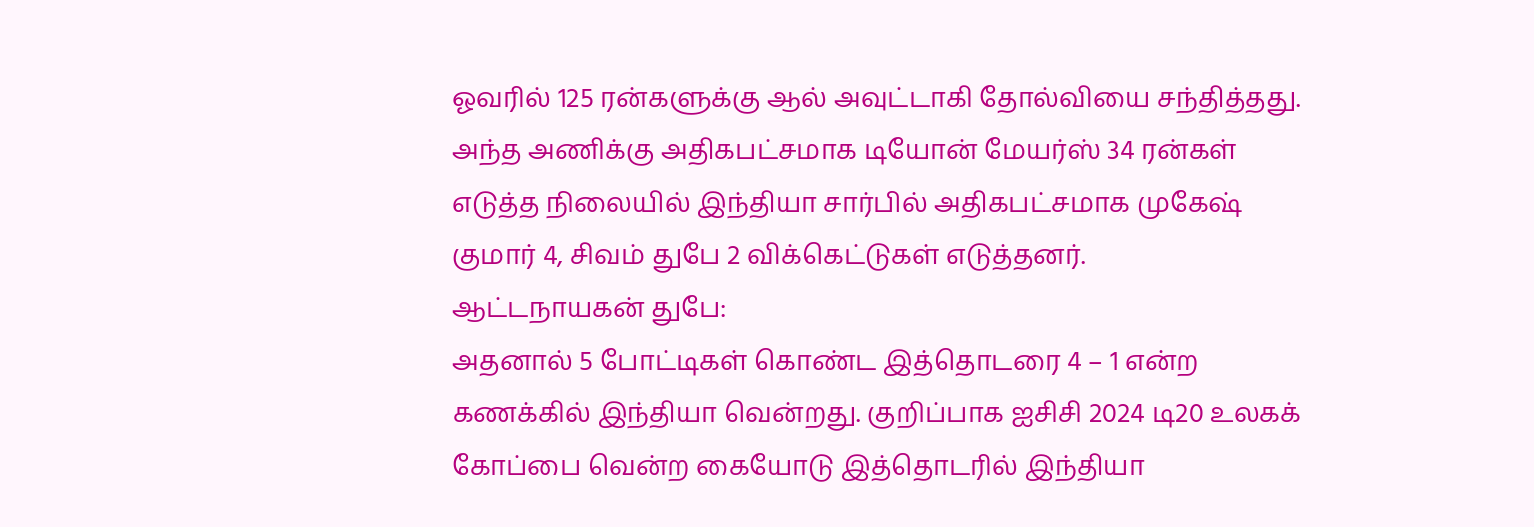ஓவரில் 125 ரன்களுக்கு ஆல் அவுட்டாகி தோல்வியை சந்தித்தது. அந்த அணிக்கு அதிகபட்சமாக டியோன் மேயர்ஸ் 34 ரன்கள் எடுத்த நிலையில் இந்தியா சார்பில் அதிகபட்சமாக முகேஷ் குமார் 4, சிவம் துபே 2 விக்கெட்டுகள் எடுத்தனர்.
ஆட்டநாயகன் துபே:
அதனால் 5 போட்டிகள் கொண்ட இத்தொடரை 4 – 1 என்ற கணக்கில் இந்தியா வென்றது. குறிப்பாக ஐசிசி 2024 டி20 உலகக் கோப்பை வென்ற கையோடு இத்தொடரில் இந்தியா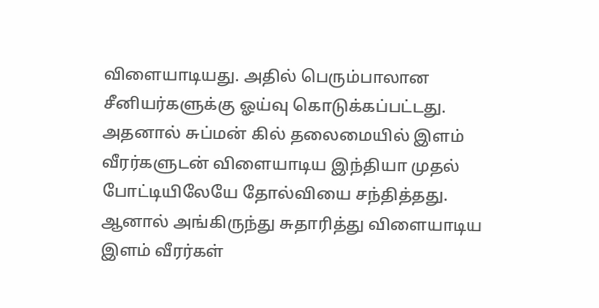விளையாடியது. அதில் பெரும்பாலான சீனியர்களுக்கு ஓய்வு கொடுக்கப்பட்டது. அதனால் சுப்மன் கில் தலைமையில் இளம் வீரர்களுடன் விளையாடிய இந்தியா முதல் போட்டியிலேயே தோல்வியை சந்தித்தது.
ஆனால் அங்கிருந்து சுதாரித்து விளையாடிய இளம் வீரர்கள்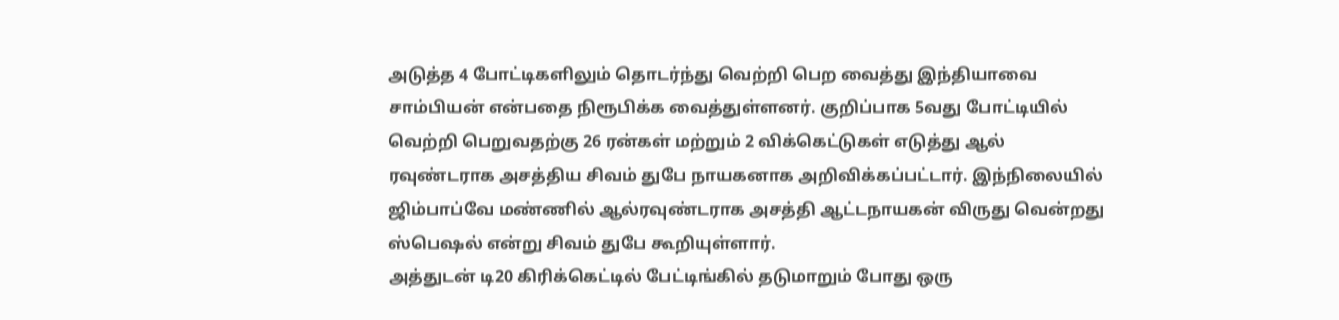அடுத்த 4 போட்டிகளிலும் தொடர்ந்து வெற்றி பெற வைத்து இந்தியாவை சாம்பியன் என்பதை நிரூபிக்க வைத்துள்ளனர். குறிப்பாக 5வது போட்டியில் வெற்றி பெறுவதற்கு 26 ரன்கள் மற்றும் 2 விக்கெட்டுகள் எடுத்து ஆல் ரவுண்டராக அசத்திய சிவம் துபே நாயகனாக அறிவிக்கப்பட்டார். இந்நிலையில் ஜிம்பாப்வே மண்ணில் ஆல்ரவுண்டராக அசத்தி ஆட்டநாயகன் விருது வென்றது ஸ்பெஷல் என்று சிவம் துபே கூறியுள்ளார்.
அத்துடன் டி20 கிரிக்கெட்டில் பேட்டிங்கில் தடுமாறும் போது ஒரு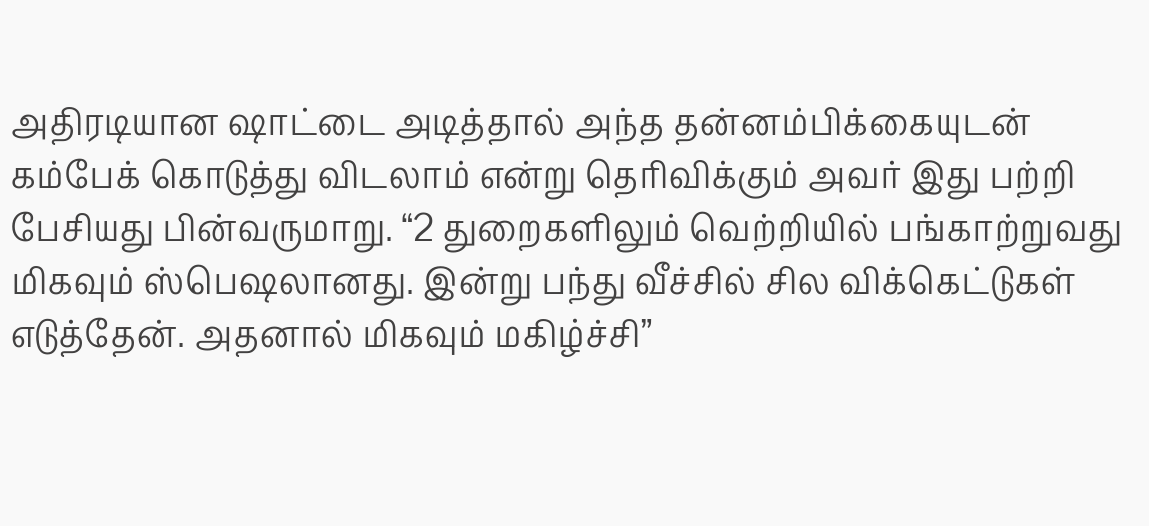அதிரடியான ஷாட்டை அடித்தால் அந்த தன்னம்பிக்கையுடன் கம்பேக் கொடுத்து விடலாம் என்று தெரிவிக்கும் அவர் இது பற்றி பேசியது பின்வருமாறு. “2 துறைகளிலும் வெற்றியில் பங்காற்றுவது மிகவும் ஸ்பெஷலானது. இன்று பந்து வீச்சில் சில விக்கெட்டுகள் எடுத்தேன். அதனால் மிகவும் மகிழ்ச்சி”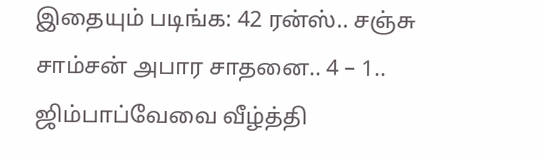இதையும் படிங்க: 42 ரன்ஸ்.. சஞ்சு சாம்சன் அபார சாதனை.. 4 – 1.. ஜிம்பாப்வேவை வீழ்த்தி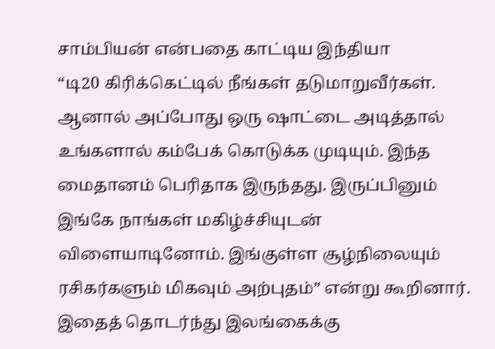சாம்பியன் என்பதை காட்டிய இந்தியா
“டி20 கிரிக்கெட்டில் நீங்கள் தடுமாறுவீர்கள். ஆனால் அப்போது ஒரு ஷாட்டை அடித்தால் உங்களால் கம்பேக் கொடுக்க முடியும். இந்த மைதானம் பெரிதாக இருந்தது. இருப்பினும் இங்கே நாங்கள் மகிழ்ச்சியுடன் விளையாடினோம். இங்குள்ள சூழ்நிலையும் ரசிகர்களும் மிகவும் அற்புதம்” என்று கூறினார். இதைத் தொடர்ந்து இலங்கைக்கு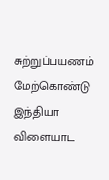சுற்றுப்பயணம் மேற்கொண்டு இந்தியா விளையாட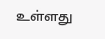உள்ளது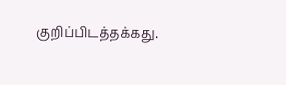குறிப்பிடத்தக்கது.